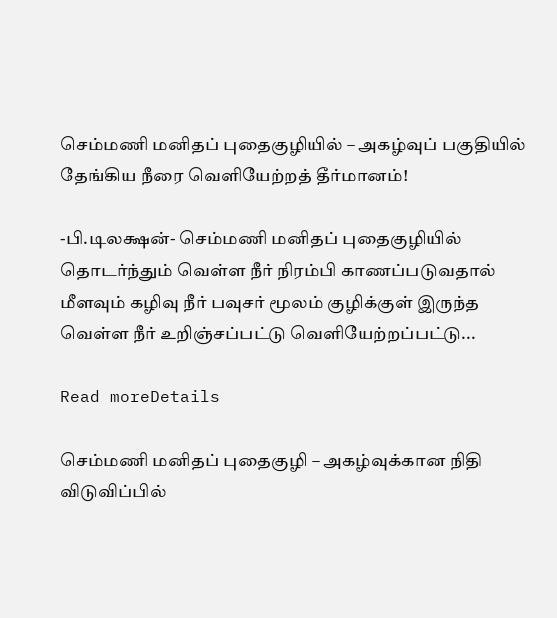செம்மணி மனிதப் புதைகுழியில் – அகழ்வுப் பகுதியில் தேங்கிய நீரை வெளியேற்றத் தீர்மானம்!

-பி.டிலக்ஷன்- செம்மணி மனிதப் புதைகுழியில் தொடர்ந்தும் வெள்ள நீர் நிரம்பி காணப்படுவதால் மீளவும் கழிவு நீர் பவுசர் மூலம் குழிக்குள் இருந்த வெள்ள நீர் உறிஞ்சப்பட்டு வெளியேற்றப்பட்டு...

Read moreDetails

செம்மணி மனிதப் புதைகுழி – அகழ்வுக்கான நிதி விடுவிப்பில்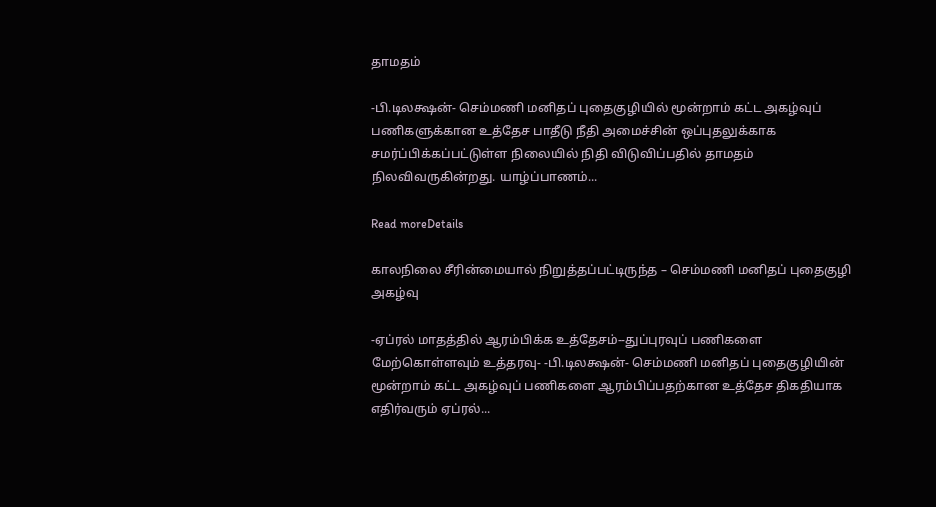தாமதம்

-பி.டிலக்ஷன்- செம்மணி மனிதப் புதைகுழியில் மூன்றாம் கட்ட அகழ்வுப் பணிகளுக்கான உத்தேச பாதீடு நீதி அமைச்சின் ஒப்புதலுக்காக சமர்ப்பிக்கப்பட்டுள்ள நிலையில் நிதி விடுவிப்பதில் தாமதம் நிலவிவருகின்றது. யாழ்ப்பாணம்...

Read moreDetails

காலநிலை சீரின்மையால் நிறுத்தப்பட்டிருந்த – செம்மணி மனிதப் புதைகுழி அகழ்வு

-ஏப்ரல் மாதத்தில் ஆரம்பிக்க உத்தேசம்--துப்புரவுப் பணிகளை மேற்கொள்ளவும் உத்தரவு- -பி.டிலக்ஷன்- செம்மணி மனிதப் புதைகுழியின் மூன்றாம் கட்ட அகழ்வுப் பணிகளை ஆரம்பிப்பதற்கான உத்தேச திகதியாக எதிர்வரும் ஏப்ரல்...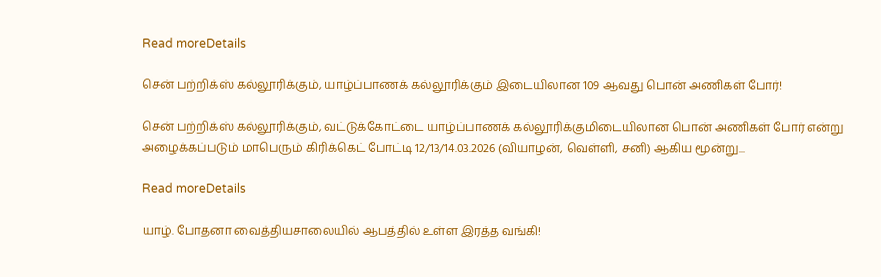Read moreDetails

சென் பற்றிக்ஸ் கல்லூரிக்கும், யாழ்ப்பாணக் கல்லூரிக்கும் இடையிலான 109 ஆவது பொன் அணிகள் போர்!

சென் பற்றிக்ஸ் கல்லூரிக்கும், வட்டுக்கோட்டை யாழ்ப்பாணக் கல்லூரிக்குமிடையிலான பொன் அணிகள் போர் என்று அழைக்கப்படும் மாபெரும் கிரிக்கெட் போட்டி 12/13/14.03.2026 (வியாழன், வெள்ளி, சனி) ஆகிய மூன்று...

Read moreDetails

யாழ். போதனா வைத்தியசாலையில் ஆபத்தில் உள்ள இரத்த வங்கி!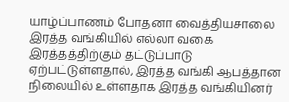யாழ்ப்பாணம் போதனா வைத்தியசாலை இரத்த வங்கியில் எல்லா வகை இரத்தத்திற்கும் தட்டுப்பாடு ஏற்பட்டுள்ளதால், இரத்த வங்கி ஆபத்தான நிலையில் உள்ளதாக இரத்த வங்கியினர்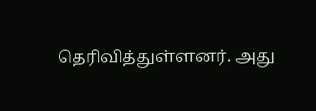தெரிவித்துள்ளனர். அது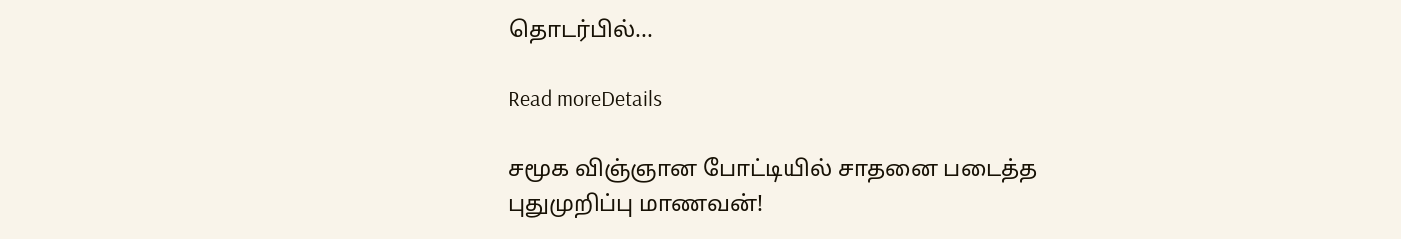தொடர்பில்...

Read moreDetails

சமூக விஞ்ஞான போட்டியில் சாதனை படைத்த புதுமுறிப்பு மாணவன்!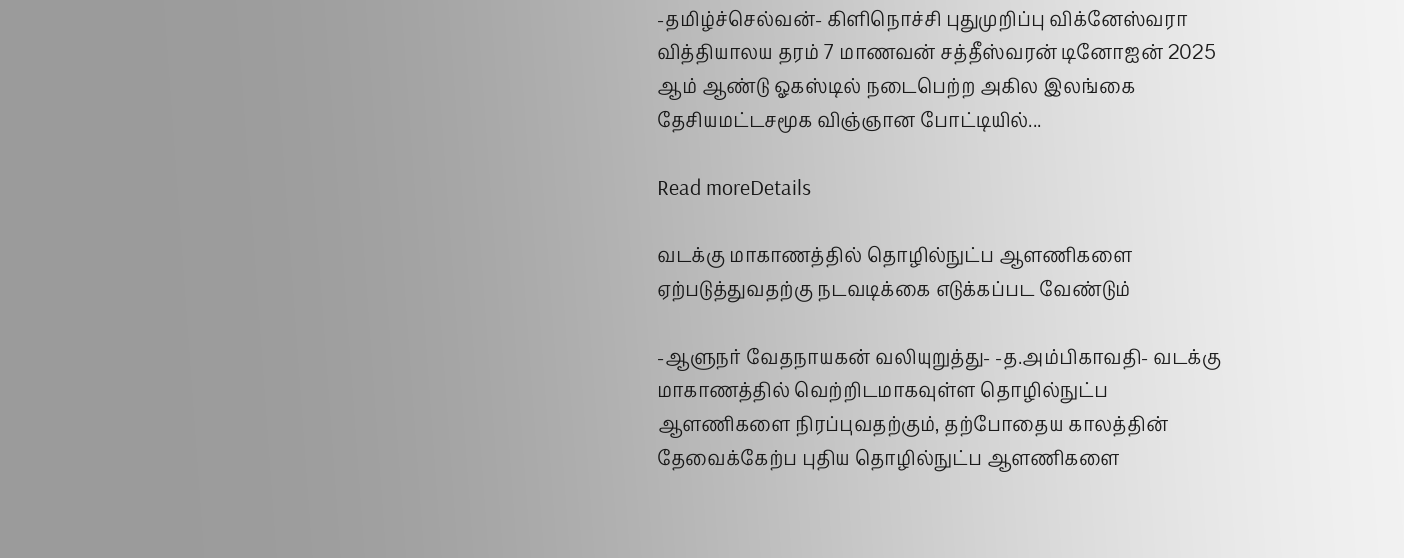-தமிழ்ச்செல்வன்- கிளிநொச்சி புதுமுறிப்பு விக்னேஸ்வரா வித்தியாலய தரம் 7 மாணவன் சத்தீஸ்வரன் டினோஐன் 2025 ஆம் ஆண்டு ஓகஸ்டில் நடைபெற்ற அகில இலங்கை தேசியமட்டசமூக விஞ்ஞான போட்டியில்...

Read moreDetails

வடக்கு மாகாணத்தில் தொழில்நுட்ப ஆளணிகளை ஏற்படுத்துவதற்கு நடவடிக்கை எடுக்கப்பட வேண்டும்

-ஆளுநர் வேதநாயகன் வலியுறுத்து- -த.அம்பிகாவதி- வடக்கு மாகாணத்தில் வெற்றிடமாகவுள்ள தொழில்நுட்ப ஆளணிகளை நிரப்புவதற்கும், தற்போதைய காலத்தின் தேவைக்கேற்ப புதிய தொழில்நுட்ப ஆளணிகளை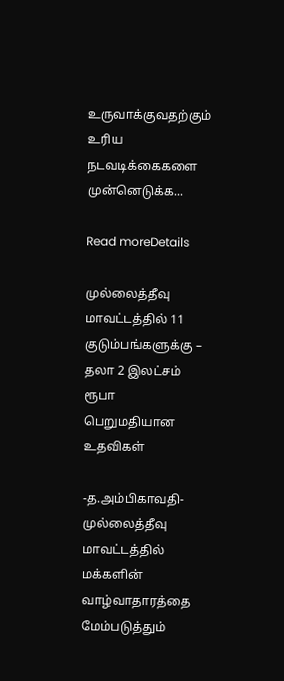உருவாக்குவதற்கும் உரிய நடவடிக்கைகளை முன்னெடுக்க...

Read moreDetails

முல்லைத்தீவு மாவட்டத்தில் 11 குடும்பங்களுக்கு – தலா 2 இலட்சம் ரூபா பெறுமதியான உதவிகள்

-த.அம்பிகாவதி- முல்லைத்தீவு மாவட்டத்தில் மக்களின் வாழ்வாதாரத்தை மேம்படுத்தும்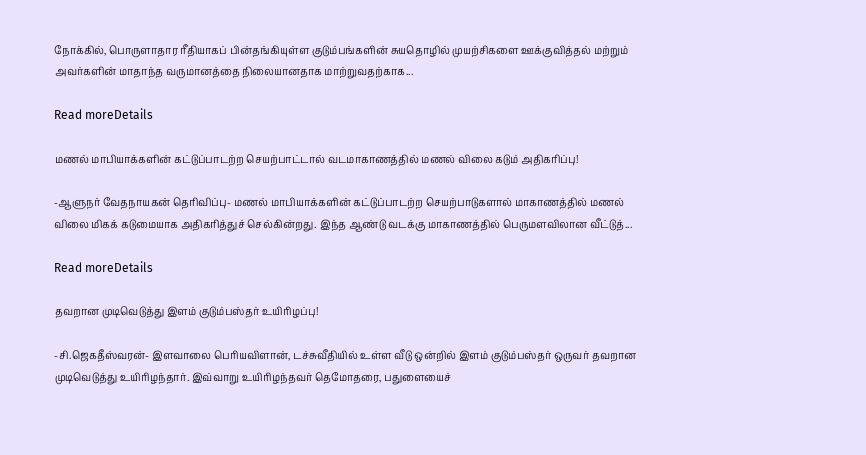நோக்கில், பொருளாதார ரீதியாகப் பின்தங்கியுள்ள குடும்பங்களின் சுயதொழில் முயற்சிகளை ஊக்குவித்தல் மற்றும் அவர்களின் மாதாந்த வருமானத்தை நிலையானதாக மாற்றுவதற்காக...

Read moreDetails

மணல் மாபியாக்களின் கட்டுப்பாடற்ற செயற்பாட்டால் வடமாகாணத்தில் மணல் விலை கடும் அதிகரிப்பு!

-ஆளுநர் வேதநாயகன் தெரிவிப்பு- மணல் மாபியாக்களின் கட்டுப்பாடற்ற செயற்பாடுகளால் மாகாணத்தில் மணல் விலை மிகக் கடுமையாக அதிகரித்துச் செல்கின்றது. இந்த ஆண்டு வடக்கு மாகாணத்தில் பெருமளவிலான வீட்டுத்...

Read moreDetails

தவறான முடிவெடுத்து இளம் குடும்பஸ்தர் உயிரிழப்பு!

-சி.ஜெகதீஸ்வரன்- இளவாலை பெரியவிளான், டச்சுவீதியில் உள்ள வீடு ஒன்றில் இளம் குடும்பஸ்தர் ஒருவர் தவறான முடிவெடுத்து உயிரிழந்தார். இவ்வாறு உயிரிழந்தவர் தெமோதரை, பதுளையைச்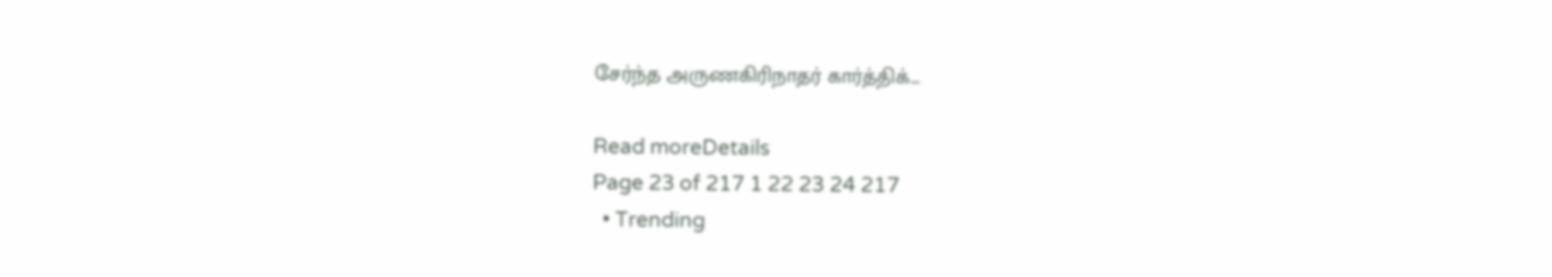சேர்ந்த அருணகிரிநாதர் கார்த்திக்...

Read moreDetails
Page 23 of 217 1 22 23 24 217
  • Trending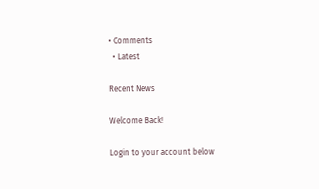• Comments
  • Latest

Recent News

Welcome Back!

Login to your account below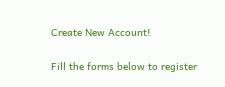Create New Account!

Fill the forms below to register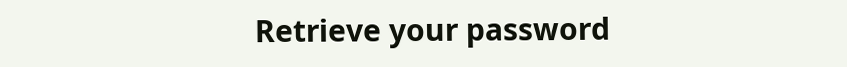Retrieve your password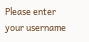Please enter your username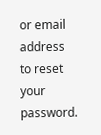or email address to reset your password.